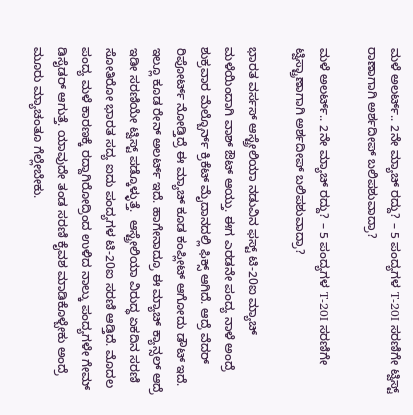ಮಳೆ ಅಲರ್ಟ್.. 2ನೇ ಮ್ಯಾಚ್ ರದ್ದು? – 5 ಪಂದ್ಯಗಳ T-20I ಸರಣಿಗೇ ಟ್ವಿಸ್ಟ್
ರಾಣಾಗಾಗಿ ಅರ್ಶದೀಪ್ ಬಲಿಪಶುವಾದ್ರಾ?

ಮಳೆ ಅಲರ್ಟ್.. 2ನೇ ಮ್ಯಾಚ್ ರದ್ದು? – 5 ಪಂದ್ಯಗಳ T-20I ಸರಣಿಗೇ ಟ್ವಿಸ್ಟ್ರಾಣಾಗಾಗಿ ಅರ್ಶದೀಪ್ ಬಲಿಪಶುವಾದ್ರಾ?

ಭಾರತ ವರ್ಸಸ್ ಆಸ್ಟ್ರೇಲಿಯಾ ನಡುವಿನ ಫಸ್ಟ್ ಟಿ-20ಐ ಮ್ಯಾಚ್ ಮಳೆಯಿಂದಾಗಿ ವಾಶ್ ಔಟ್ ಆಯ್ತು. ಈಗ ಎರಡನೇ ಪಂದ್ಯ ನಾಳೆ ಅಂದ್ರೆ ಶುಕ್ರವಾರ ಮೆಲ್ಬೊರ್ನ್ ಕ್ರಿಕೆಟ್ ಮೈದಾನದಲ್ಲಿ ಫಿಕ್ಸ್ ಆಗಿದೆ. ಆದ್ರೆ ವೆದರ್ ರಿಪೋರ್ಟ್ ನೋಡ್ತಿದ್ರೆ ಈ ಮ್ಯಾಚ್ ಕೂಡ ಕಂಪ್ಲೀಟ್ ಆಗೋದು ಡೌಟ್ ಇದೆ. ಇಲ್ಲೂ ಕೂಡ ರೇನ್ ಅಲರ್ಟ್ ಇದೆ. ಹಾಗೇನಾದ್ರೂ ಈ ಮ್ಯಾಚ್ ಕ್ಯಾನ್ಸಲ್ ಆದ್ರೆ ಇಡೀ ಸರಣಿಯೇ ಟ್ವಿಸ್ಟ್ ಪಡ್ಕೊಳ್ಳುತ್ತೆ.  ಆಸ್ಟ್ರೇಲಿಯಾ ವಿರುದ್ಧ ಏಕದಿನ ಸರಣಿ ಸೋತಿರೋ ಭಾರತ ಸದ್ಯ ಐದು ಪಂದ್ಯಗಳ ಟಿ-20ಐ ಸರಣಿ ಆಡ್ತಿದೆ. ಮೊದಲ ಪಂದ್ಯ ಮಳೆ ಕಾರಣಕ್ಕೆ ರದ್ದಾಗಿರೋದ್ರಿಂದ ಉಳಿದ ನಾಲ್ಕು ಪಂದ್ಯಗಳೇ ಗೇಮ್ ಡಿಸೈಡರ್ ಆಗುತ್ತೆ. ಯಾವುದೇ ತಂಡ ಸರಣಿ ಕೈವಶ ಮಾಡಿಕೊಳ್ಬೇಕು ಅಂದ್ರೆ ಮೂರು ಮ್ಯಾಚಂತೂ ಗೆಲ್ಲೇಬೇಕು.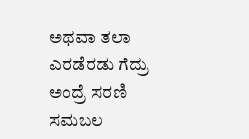ಅಥವಾ ತಲಾ ಎರಡೆರಡು ಗೆದ್ರು ಅಂದ್ರೆ ಸರಣಿ ಸಮಬಲ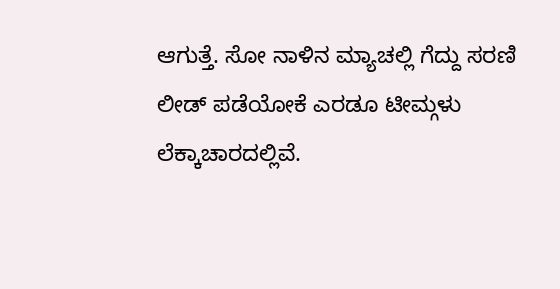ಆಗುತ್ತೆ. ಸೋ ನಾಳಿನ ಮ್ಯಾಚಲ್ಲಿ ಗೆದ್ದು ಸರಣಿ ಲೀಡ್ ಪಡೆಯೋಕೆ ಎರಡೂ ಟೀಮ್ಗಳು ಲೆಕ್ಕಾಚಾರದಲ್ಲಿವೆ.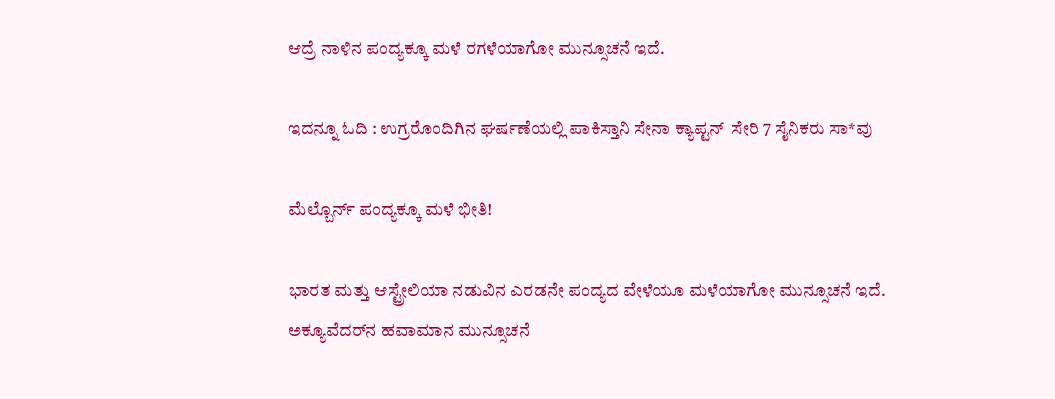ಆದ್ರೆ ನಾಳಿನ ಪಂದ್ಯಕ್ಕೂ ಮಳೆ ರಗಳೆಯಾಗೋ ಮುನ್ಸೂಚನೆ ಇದೆ.

ಇದನ್ನೂ ಓದಿ : ಉಗ್ರರೊಂದಿಗಿನ ಘರ್ಷಣೆಯಲ್ಲಿ ಪಾಕಿಸ್ತಾನಿ ಸೇನಾ ಕ್ಯಾಪ್ಟನ್  ಸೇರಿ 7 ಸೈನಿಕರು ಸಾ*ವು

ಮೆಲ್ಬೊರ್ನ್ ಪಂದ್ಯಕ್ಕೂ ಮಳೆ ಭೀತಿ!

ಭಾರತ ಮತ್ತು ಆಸ್ಟ್ರೇಲಿಯಾ ನಡುವಿನ ಎರಡನೇ ಪಂದ್ಯದ ವೇಳೆಯೂ ಮಳೆಯಾಗೋ ಮುನ್ಸೂಚನೆ ಇದೆ.  ಅಕ್ಯೂವೆದರ್‌ನ ಹವಾಮಾನ ಮುನ್ಸೂಚನೆ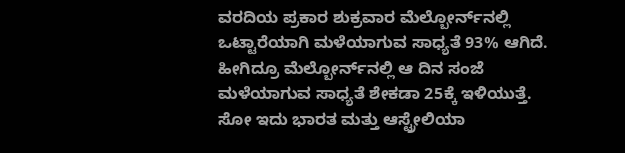ವರದಿಯ ಪ್ರಕಾರ ಶುಕ್ರವಾರ ಮೆಲ್ಬೋರ್ನ್‌ನಲ್ಲಿ ಒಟ್ಟಾರೆಯಾಗಿ ಮಳೆಯಾಗುವ ಸಾಧ್ಯತೆ 93% ಆಗಿದೆ. ಹೀಗಿದ್ರೂ ಮೆಲ್ಬೋರ್ನ್‌ನಲ್ಲಿ ಆ ದಿನ ಸಂಜೆ ಮಳೆಯಾಗುವ ಸಾಧ್ಯತೆ ಶೇಕಡಾ 25ಕ್ಕೆ ಇಳಿಯುತ್ತೆ. ಸೋ ಇದು ಭಾರತ ಮತ್ತು ಆಸ್ಟ್ರೇಲಿಯಾ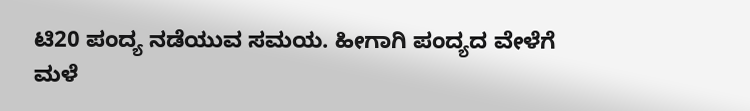ಟಿ20 ಪಂದ್ಯ ನಡೆಯುವ ಸಮಯ. ಹೀಗಾಗಿ ಪಂದ್ಯದ ವೇಳೆಗೆ ಮಳೆ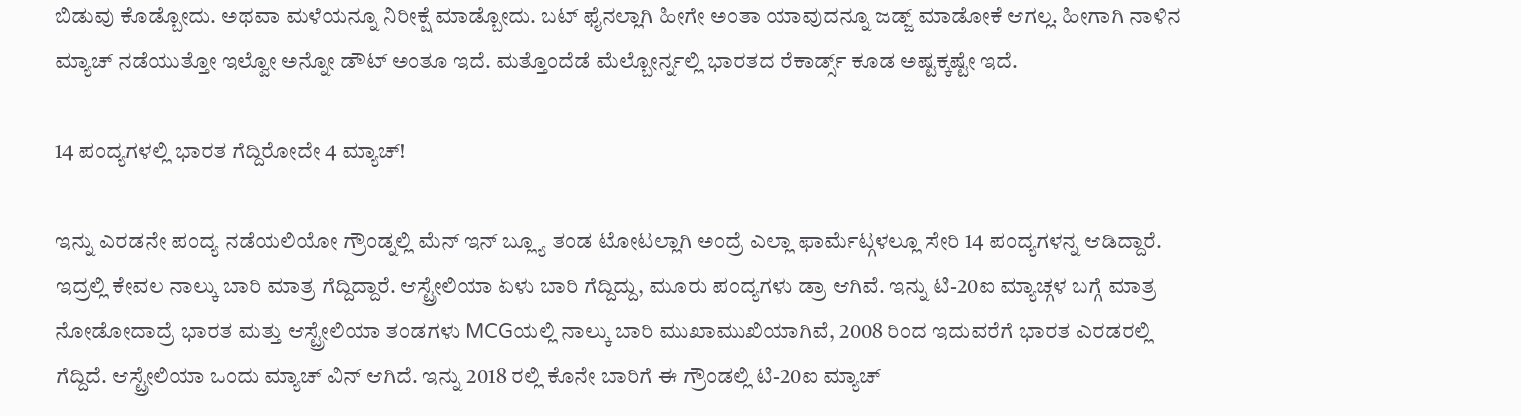ಬಿಡುವು ಕೊಡ್ಬೋದು. ಅಥವಾ ಮಳೆಯನ್ನೂ ನಿರೀಕ್ಷೆ ಮಾಡ್ಬೋದು. ಬಟ್ ಫೈನಲ್ಲಾಗಿ ಹೀಗೇ ಅಂತಾ ಯಾವುದನ್ನೂ ಜಡ್ಜ್ ಮಾಡೋಕೆ ಆಗಲ್ಲ. ಹೀಗಾಗಿ ನಾಳಿನ ಮ್ಯಾಚ್ ನಡೆಯುತ್ತೋ ಇಲ್ವೋ ಅನ್ನೋ ಡೌಟ್ ಅಂತೂ ಇದೆ. ಮತ್ತೊಂದೆಡೆ ಮೆಲ್ಬೋರ್ನ್ನಲ್ಲಿ ಭಾರತದ ರೆಕಾರ್ಡ್ಸ್ ಕೂಡ ಅಷ್ಟಕ್ಕಷ್ಟೇ ಇದೆ.

14 ಪಂದ್ಯಗಳಲ್ಲಿ ಭಾರತ ಗೆದ್ದಿರೋದೇ 4 ಮ್ಯಾಚ್!

ಇನ್ನು ಎರಡನೇ ಪಂದ್ಯ ನಡೆಯಲಿಯೋ ಗ್ರೌಂಡ್ನಲ್ಲಿ ಮೆನ್ ಇನ್ ಬ್ಲ್ಯೂ ತಂಡ ಟೋಟಲ್ಲಾಗಿ ಅಂದ್ರೆ ಎಲ್ಲಾ ಫಾರ್ಮೆಟ್ಗಳಲ್ಲೂ ಸೇರಿ 14 ಪಂದ್ಯಗಳನ್ನ ಆಡಿದ್ದಾರೆ. ಇದ್ರಲ್ಲಿ ಕೇವಲ ನಾಲ್ಕು ಬಾರಿ ಮಾತ್ರ ಗೆದ್ದಿದ್ದಾರೆ. ಆಸ್ಟ್ರೇಲಿಯಾ ಏಳು ಬಾರಿ ಗೆದ್ದಿದ್ದು, ಮೂರು ಪಂದ್ಯಗಳು ಡ್ರಾ ಆಗಿವೆ. ಇನ್ನು ಟಿ-20ಐ ಮ್ಯಾಚ್ಗಳ ಬಗ್ಗೆ ಮಾತ್ರ ನೋಡೋದಾದ್ರೆ ಭಾರತ ಮತ್ತು ಆಸ್ಟ್ರೇಲಿಯಾ ತಂಡಗಳು MCGಯಲ್ಲಿ ನಾಲ್ಕು ಬಾರಿ ಮುಖಾಮುಖಿಯಾಗಿವೆ, 2008 ರಿಂದ ಇದುವರೆಗೆ ಭಾರತ ಎರಡರಲ್ಲಿ ಗೆದ್ದಿದೆ. ಆಸ್ಟ್ರೇಲಿಯಾ ಒಂದು ಮ್ಯಾಚ್ ವಿನ್ ಆಗಿದೆ. ಇನ್ನು 2018 ರಲ್ಲಿ ಕೊನೇ ಬಾರಿಗೆ ಈ ಗ್ರೌಂಡಲ್ಲಿ ಟಿ-20ಐ ಮ್ಯಾಚ್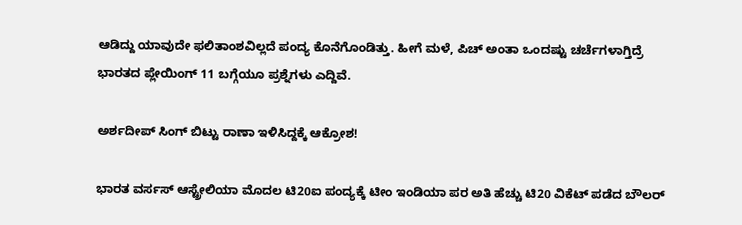ಆಡಿದ್ದು ಯಾವುದೇ ಫಲಿತಾಂಶವಿಲ್ಲದೆ ಪಂದ್ಯ ಕೊನೆಗೊಂಡಿತ್ತು. ಹೀಗೆ ಮಳೆ, ಪಿಚ್ ಅಂತಾ ಒಂದಷ್ಟು ಚರ್ಚೆಗಳಾಗ್ತಿದ್ರೆ ಭಾರತದ ಪ್ಲೇಯಿಂಗ್ 11 ಬಗ್ಗೆಯೂ ಪ್ರಶ್ನೆಗಳು ಎದ್ದಿವೆ.

ಅರ್ಶದೀಪ್ ಸಿಂಗ್ ಬಿಟ್ಟು ರಾಣಾ ಇಳಿಸಿದ್ದಕ್ಕೆ ಆಕ್ರೋಶ!

ಭಾರತ ವರ್ಸಸ್ ಆಸ್ಟ್ರೇಲಿಯಾ ಮೊದಲ ಟಿ20ಐ ಪಂದ್ಯಕ್ಕೆ ಟೀಂ ಇಂಡಿಯಾ ಪರ ಅತಿ ಹೆಚ್ಚು ಟಿ20 ವಿಕೆಟ್ ಪಡೆದ ಬೌಲರ್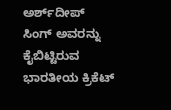ಅರ್ಶ್‌ದೀಪ್ ಸಿಂಗ್ ಅವರನ್ನು ಕೈಬಿಟ್ಟಿರುವ ಭಾರತೀಯ ಕ್ರಿಕೆಟ್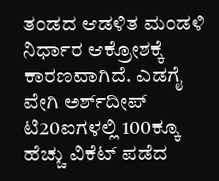ತಂಡದ ಆಡಳಿತ ಮಂಡಳಿ ನಿರ್ಧಾರ ಆಕ್ರೋಶಕ್ಕೆ ಕಾರಣವಾಗಿದೆ. ಎಡಗೈ ವೇಗಿ ಅರ್ಶ್‌ದೀಪ್ ಟಿ20ಐಗಳಲ್ಲಿ 100ಕ್ಕೂ ಹೆಚ್ಚು ವಿಕೆಟ್ ಪಡೆದ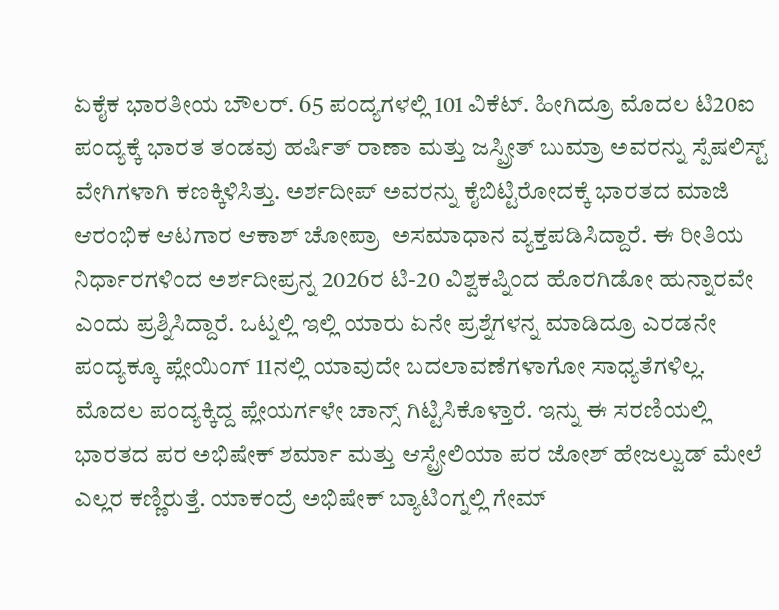ಏಕೈಕ ಭಾರತೀಯ ಬೌಲರ್. 65 ಪಂದ್ಯಗಳಲ್ಲಿ 101 ವಿಕೆಟ್. ಹೀಗಿದ್ರೂ ಮೊದಲ ಟಿ20ಐ ಪಂದ್ಯಕ್ಕೆ ಭಾರತ ತಂಡವು ಹರ್ಷಿತ್ ರಾಣಾ ಮತ್ತು ಜಸ್ಪ್ರೀತ್ ಬುಮ್ರಾ ಅವರನ್ನು ಸ್ಪೆಷಲಿಸ್ಟ್ ವೇಗಿಗಳಾಗಿ ಕಣಕ್ಕಿಳಿಸಿತ್ತು. ಅರ್ಶದೀಪ್ ಅವರನ್ನು ಕೈಬಿಟ್ಟಿರೋದಕ್ಕೆ ಭಾರತದ ಮಾಜಿ ಆರಂಭಿಕ ಆಟಗಾರ ಆಕಾಶ್ ಚೋಪ್ರಾ  ಅಸಮಾಧಾನ ವ್ಯಕ್ತಪಡಿಸಿದ್ದಾರೆ. ಈ ರೀತಿಯ ನಿರ್ಧಾರಗಳಿಂದ ಅರ್ಶದೀಪ್ರನ್ನ 2026ರ ಟಿ-20 ವಿಶ್ವಕಪ್ನಿಂದ ಹೊರಗಿಡೋ ಹುನ್ನಾರವೇ ಎಂದು ಪ್ರಶ್ನಿಸಿದ್ದಾರೆ. ಒಟ್ನಲ್ಲಿ ಇಲ್ಲಿ ಯಾರು ಏನೇ ಪ್ರಶ್ನೆಗಳನ್ನ ಮಾಡಿದ್ರೂ ಎರಡನೇ ಪಂದ್ಯಕ್ಕೂ ಪ್ಲೇಯಿಂಗ್ 11ನಲ್ಲಿ ಯಾವುದೇ ಬದಲಾವಣೆಗಳಾಗೋ ಸಾಧ್ಯತೆಗಳಿಲ್ಲ. ಮೊದಲ ಪಂದ್ಯಕ್ಕಿದ್ದ ಪ್ಲೇಯರ್ಗಳೇ ಚಾನ್ಸ್ ಗಿಟ್ಟಿಸಿಕೊಳ್ತಾರೆ. ಇನ್ನು ಈ ಸರಣಿಯಲ್ಲಿ ಭಾರತದ ಪರ ಅಭಿಷೇಕ್ ಶರ್ಮಾ ಮತ್ತು ಆಸ್ಟ್ರೇಲಿಯಾ ಪರ ಜೋಶ್ ಹೇಜಲ್ವುಡ್ ಮೇಲೆ ಎಲ್ಲರ ಕಣ್ಣಿರುತ್ತೆ. ಯಾಕಂದ್ರೆ ಅಭಿಷೇಕ್ ಬ್ಯಾಟಿಂಗ್ನಲ್ಲಿ ಗೇಮ್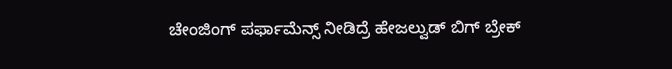ಚೇಂಜಿಂಗ್ ಪರ್ಫಾಮೆನ್ಸ್ ನೀಡಿದ್ರೆ ಹೇಜಲ್ವುಡ್ ಬಿಗ್ ಬ್ರೇಕ್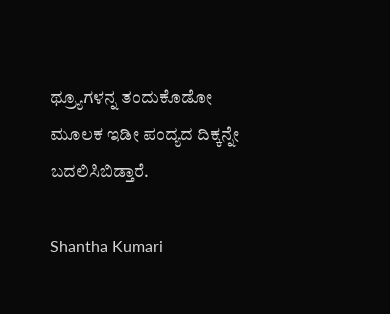ಥ್ರ್ಯೂಗಳನ್ನ ತಂದುಕೊಡೋ ಮೂಲಕ ಇಡೀ ಪಂದ್ಯದ ದಿಕ್ಕನ್ನೇ ಬದಲಿಸಿಬಿಡ್ತಾರೆ.

Shantha Kumari